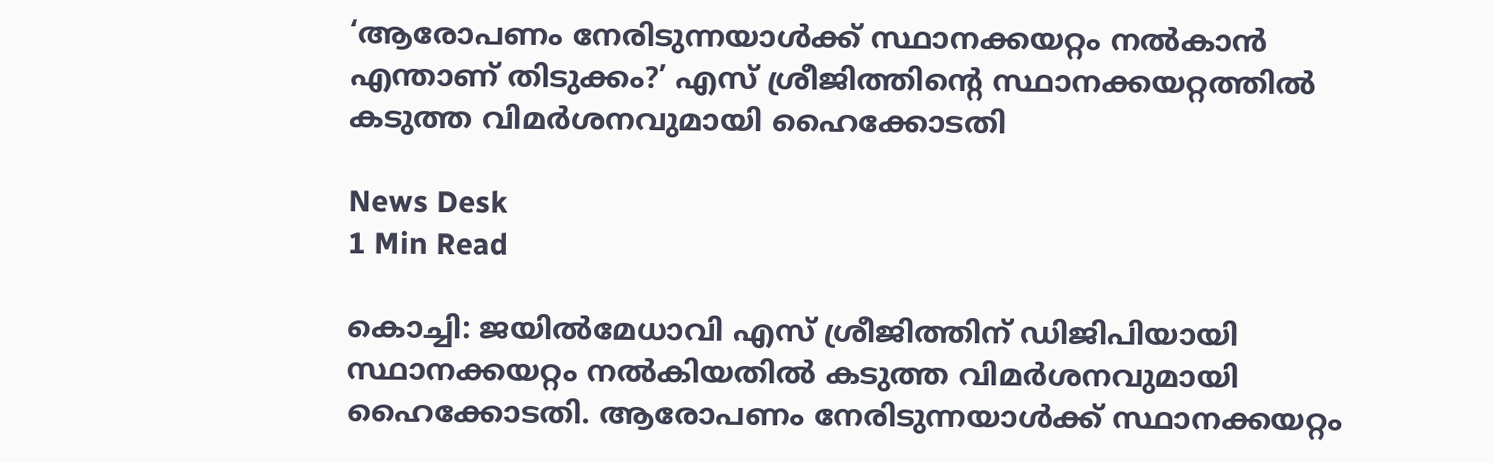‘ആരോപണം നേരിടുന്നയാള്‍ക്ക് സ്ഥാനക്കയറ്റം നല്‍കാന്‍ എന്താണ് തിടുക്കം?’ എസ് ശ്രീജിത്തിന്‍റെ സ്ഥാനക്കയറ്റത്തിൽ കടുത്ത വിമർശനവുമായി ഹൈക്കോടതി

News Desk
1 Min Read

കൊച്ചി: ജയിൽമേധാവി എസ് ശ്രീജിത്തിന് ഡിജിപിയായി സ്ഥാനക്കയറ്റം നല്‍കിയതില്‍ കടുത്ത വിമര്‍ശനവുമായി ഹൈക്കോടതി. ആരോപണം നേരിടുന്നയാള്‍ക്ക് സ്ഥാനക്കയറ്റം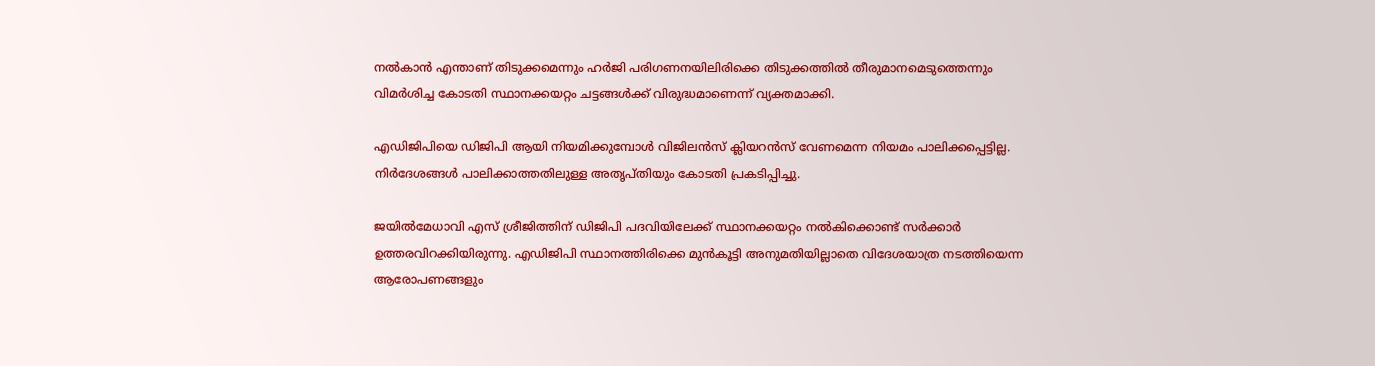നല്‍കാന്‍ എന്താണ് തിടുക്കമെന്നും ഹര്‍ജി പരിഗണനയിലിരിക്കെ തിടുക്കത്തില്‍ തീരുമാനമെടുത്തെന്നും വിമർശിച്ച കോടതി സ്ഥാനക്കയറ്റം ചട്ടങ്ങള്‍ക്ക് വിരുദ്ധമാണെന്ന് വ്യക്തമാക്കി.

എഡിജിപിയെ ഡിജിപി ആയി നിയമിക്കുമ്പോള്‍ വിജിലന്‍സ് ക്ലിയറന്‍സ് വേണമെന്ന നിയമം പാലിക്കപ്പെട്ടില്ല. നിര്‍ദേശങ്ങള്‍ പാലിക്കാത്തതിലുള്ള അതൃപ്തിയും കോടതി പ്രകടിപ്പിച്ചു.

ജയിൽമേധാവി എസ് ശ്രീജിത്തിന് ഡിജിപി പദവിയിലേക്ക് സ്ഥാനക്കയറ്റം നൽകിക്കൊണ്ട് സർക്കാർ ഉത്തരവിറക്കിയിരുന്നു. എഡിജിപി സ്ഥാനത്തിരിക്കെ മുൻകൂട്ടി അനുമതിയില്ലാതെ വിദേശയാത്ര നടത്തിയെന്ന ആരോപണങ്ങളും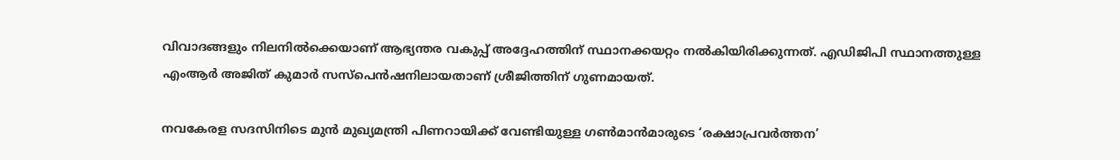വിവാദങ്ങളും നിലനിൽക്കെയാണ് ആഭ്യന്തര വകുപ്പ് അദ്ദേഹത്തിന് സ്ഥാനക്കയറ്റം നൽകിയിരിക്കുന്നത്. എഡിജിപി സ്ഥാനത്തുള്ള എംആർ അജിത് കുമാർ സസ്പെൻഷനിലായതാണ് ശ്രീജിത്തിന് ഗുണമായത്.

നവകേരള സദസിനിടെ മുൻ മുഖ്യമന്ത്രി പിണറായിക്ക് വേണ്ടിയുള്ള ഗൺമാൻമാരുടെ ‘രക്ഷാപ്രവർത്തന’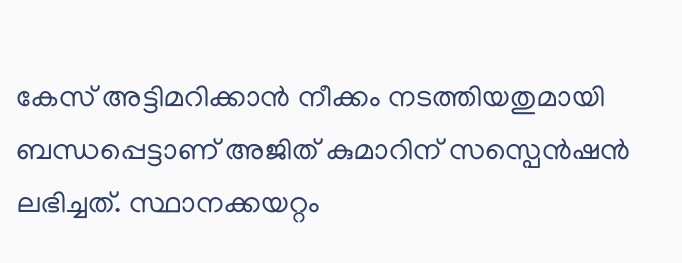കേസ് അട്ടിമറിക്കാൻ നീക്കം നടത്തിയതുമായി ബന്ധപ്പെട്ടാണ് അജിത് കുമാറിന് സസ്പെൻഷൻ ലഭിച്ചത്. സ്ഥാനക്കയറ്റം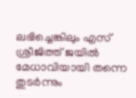ലഭിച്ചെങ്കിലും എസ് ശ്രീജിത്ത് ജയിൽ മേധാവിയായി തന്നെ തുടർന്നും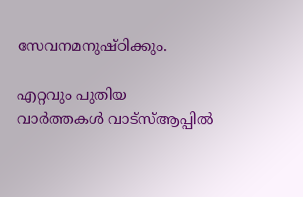സേവനമനുഷ്ഠിക്കും.

എറ്റവും പുതിയ വാർത്തകൾ വാട്സ്ആപ്പിൽ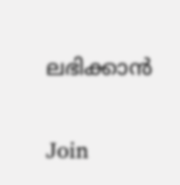ലഭിക്കാൻ

Join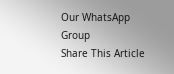Our WhatsApp Group
Share This Article